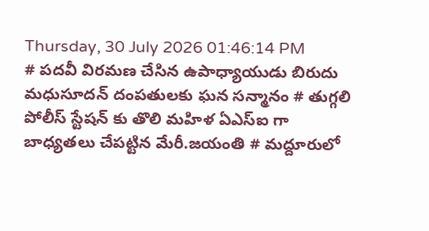Thursday, 30 July 2026 01:46:14 PM
# పదవీ విరమణ చేసిన ఉపాధ్యాయుడు బిరుదు మధుసూదన్ దంపతులకు ఘన సన్మానం # తుగ్గలి పోలీస్ స్టేషన్ కు తొలి మహిళ ఏఎస్ఐ గా బాధ్యతలు చేపట్టిన మేరీ.జయంతి # మద్దూరులో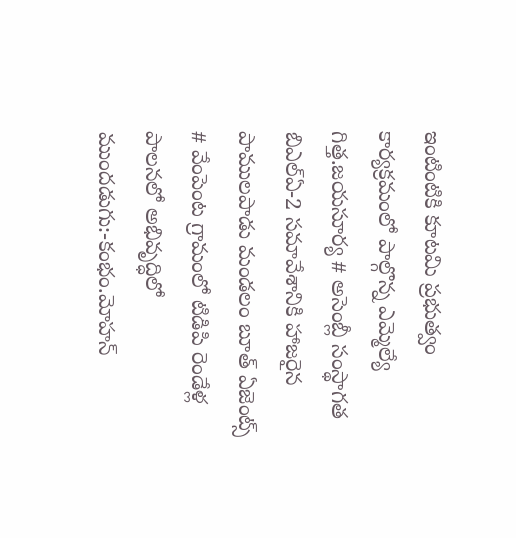ఇంటింటికి కూటమి ప్రభుత్వం కార్యక్రమంలో పాల్గొన్న ఎమ్మెల్యే గిత్త.జయసూర్య # అసెంబ్లీ సంస్థాగత బిఎల్ఏ-2 సమావేశానికి హాజరైన పాములపాడు మండలం బూత్ ఏజెంట్స్ # వేంపెంట గ్రామంలో టిడిపి రెండేళ్ల పాలనలో అభివృద్ధిలో ముందడుగు:-కంభం.మోహన్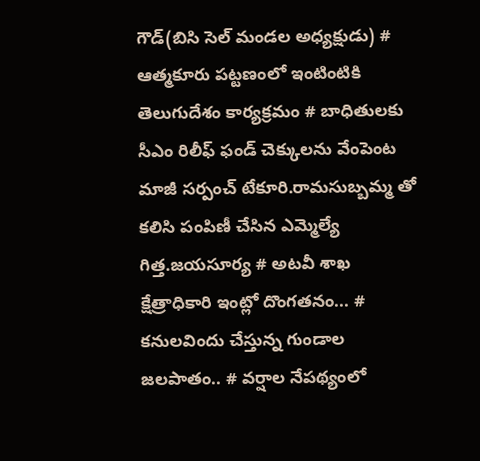గౌడ్(బిసి సెల్ మండల అధ్యక్షుడు) # ఆత్మకూరు పట్టణంలో ఇంటింటికి తెలుగుదేశం కార్యక్రమం # బాధితులకు సీఎం రిలీఫ్ ఫండ్ చెక్కులను వేంపెంట మాజీ సర్పంచ్ టేకూరి.రామసుబ్బమ్మ తో కలిసి పంపిణీ చేసిన ఎమ్మెల్యే గిత్త.జయసూర్య # అటవీ శాఖ క్షేత్రాధికారి ఇంట్లో దొంగతనం... # కనులవిందు చేస్తున్న గుండాల జలపాతం.. # వర్షాల నేపథ్యంలో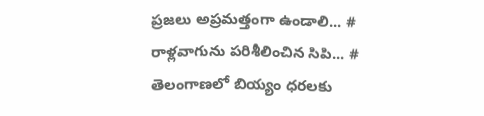ప్రజలు అప్రమత్తంగా ఉండాలి... # రాళ్లవాగును పరిశీలించిన సిపి... # తెలంగాణలో బియ్యం ధరలకు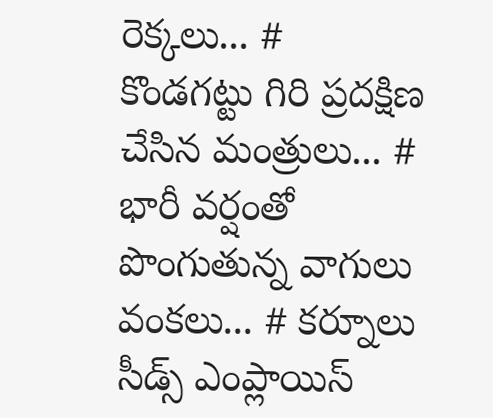రెక్కలు... # కొండగట్టు గిరి ప్రదక్షిణ చేసిన మంత్రులు... # భారీ వర్షంతో పొంగుతున్న వాగులు వంకలు... # కర్నూలు సీడ్స్ ఎంప్లాయిస్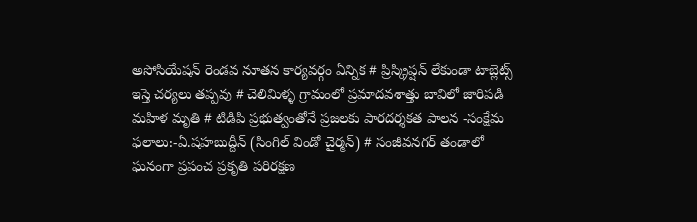అసోసియేషన్ రెండవ నూతన కార్యవర్గం ఏన్నిక # ప్రిస్క్రిప్షన్ లేకుండా టాబ్లెట్స్ ఇస్తె చర్యలు తప్పవు # చెలిమిళ్ళ గ్రామంలో ప్రమాదవశాత్తు బావిలో జారిపడి మహిళ మృతి # టిడిపి ప్రభుత్వంతోనే ప్రజలకు పారదర్శకత పాలన -సంక్షేమ ఫలాలు:-ఏ.షహబుద్దీన్ (సింగిల్ విండో చైర్మన్) # సంజీవనగర్ తండాలో ఘనంగా ప్రపంచ ప్రకృతి పరిరక్షణ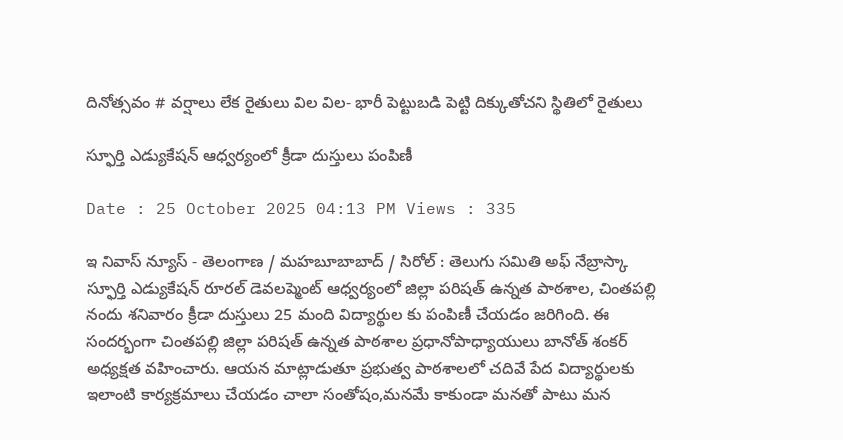దినోత్సవం # వర్షాలు లేక రైతులు విల విల- భారీ పెట్టుబడి పెట్టి దిక్కుతోచని స్థితిలో రైతులు

స్ఫూర్తి ఎడ్యుకేషన్ ఆధ్వర్యంలో క్రీడా దుస్తులు పంపిణీ

Date : 25 October 2025 04:13 PM Views : 335

ఇ నివాస్ న్యూస్ - తెలంగాణ / మహబూబాబాద్ / సిరోల్ : తెలుగు సమితి అఫ్ నేబ్రాస్కా స్ఫూర్తి ఎడ్యుకేషన్ రూరల్ డెవలప్మెంట్ ఆధ్వర్యంలో జిల్లా పరిషత్ ఉన్నత పాఠశాల, చింతపల్లి నందు శనివారం క్రీడా దుస్తులు 25 మంది విద్యార్థుల కు పంపిణీ చేయడం జరిగింది. ఈ సందర్భంగా చింతపల్లి జిల్లా పరిషత్ ఉన్నత పాఠశాల ప్రధానోపాధ్యాయులు బానోత్ శంకర్ అధ్యక్షత వహించారు. ఆయన మాట్లాడుతూ ప్రభుత్వ పాఠశాలలో చదివే పేద విద్యార్థులకు ఇలాంటి కార్యక్రమాలు చేయడం చాలా సంతోషం,మనమే కాకుండా మనతో పాటు మన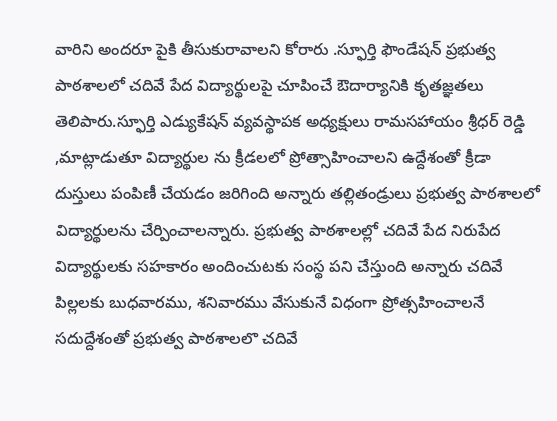వారిని అందరూ పైకి తీసుకురావాలని కోరారు .స్ఫూర్తి ఫౌండేషన్ ప్రభుత్వ పాఠశాలలో చదివే పేద విద్యార్థులపై చూపించే ఔదార్యానికి కృతజ్ఞతలు తెలిపారు.స్ఫూర్తి ఎడ్యుకేషన్ వ్యవస్థాపక అధ్యక్షులు రామసహాయం శ్రీధర్ రెడ్డి ,మాట్లాడుతూ విద్యార్థుల ను క్రీడలలో ప్రోత్సాహించాలని ఉద్దేశంతో క్రీడా దుస్తులు పంపిణీ చేయడం జరిగింది అన్నారు తల్లితండ్రులు ప్రభుత్వ పాఠశాలలో విద్యార్థులను చేర్పించాలన్నారు. ప్రభుత్వ పాఠశాలల్లో చదివే పేద నిరుపేద విద్యార్థులకు సహకారం అందించుటకు సంస్థ పని చేస్తుంది అన్నారు చదివే పిల్లలకు బుధవారము, శనివారము వేసుకునే విధంగా ప్రోత్సహించాలనే సదుద్దేశంతో ప్రభుత్వ పాఠశాలలొ చదివే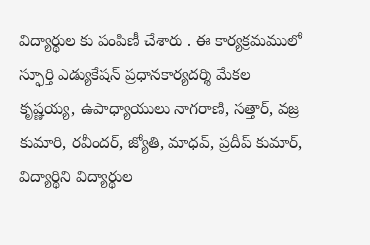విద్యార్థుల కు పంపిణీ చేశారు . ఈ కార్యక్రమములో స్ఫూర్తి ఎడ్యుకేషన్ ప్రధానకార్యదర్శి మేకల కృష్ణయ్య, ఉపాధ్యాయులు నాగరాణి, సత్తార్, వజ్ర కుమారి, రవీందర్, జ్యోతి, మాధవ్, ప్రదీప్ కుమార్, విద్యార్థిని విద్యార్థుల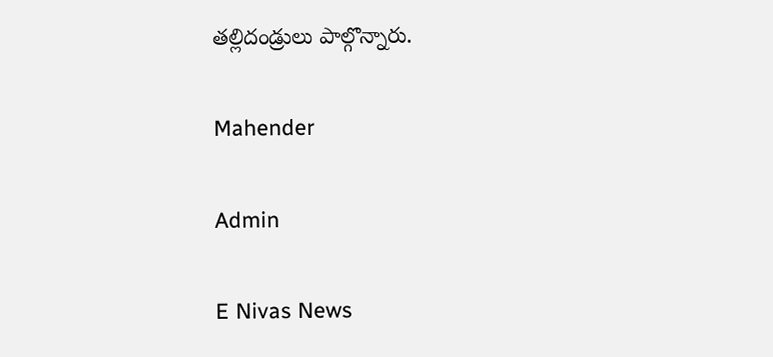తల్లిదండ్రులు పాల్గొన్నారు.

Mahender

Admin

E Nivas News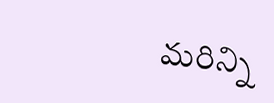మరిన్ని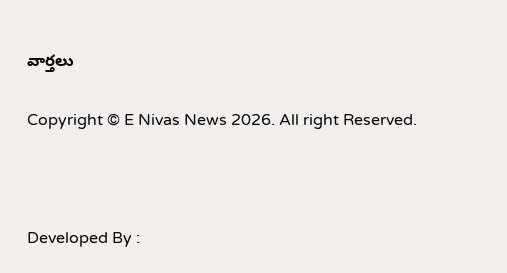వార్తలు

Copyright © E Nivas News 2026. All right Reserved.



Developed By :